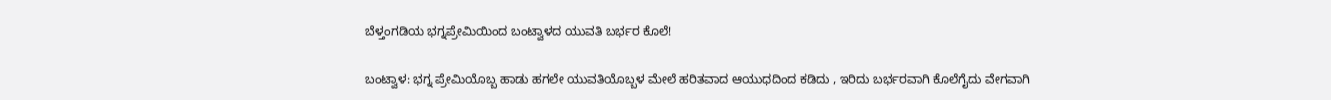ಬೆಳ್ತಂಗಡಿಯ ಭಗ್ನಪ್ರೇಮಿಯಿಂದ ಬಂಟ್ವಾಳದ ಯುವತಿ ಬರ್ಭರ ಕೊಲೆ!

ಬಂಟ್ವಾಳ: ಭಗ್ನ ಪ್ರೇಮಿಯೊಬ್ಬ ಹಾಡು ಹಗಲೇ ಯುವತಿಯೊಬ್ಬಳ ಮೇಲೆ ಹರಿತವಾದ ಆಯುಧದಿಂದ ಕಡಿದು , ಇರಿದು ಬರ್ಭರವಾಗಿ ಕೊಲೆಗೈದು ವೇಗವಾಗಿ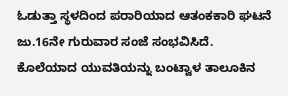ಓಡುತ್ತಾ ಸ್ಥಳದಿಂದ ಪರಾರಿಯಾದ ಆತಂಕಕಾರಿ ಘಟನೆ ಜು.16ನೇ ಗುರುವಾರ ಸಂಜೆ ಸಂಭವಿಸಿದೆ.
ಕೊಲೆಯಾದ ಯುವತಿಯನ್ನು ಬಂಟ್ವಾಳ ತಾಲೂಕಿನ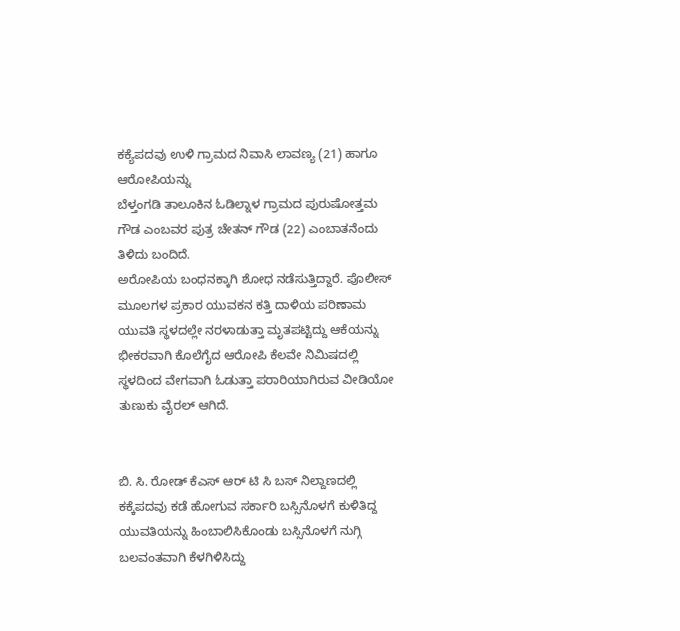ಕಕ್ಯೆಪದವು ಉಳಿ ಗ್ರಾಮದ ನಿವಾಸಿ ಲಾವಣ್ಯ (21) ಹಾಗೂ ಆರೋಪಿಯನ್ನು
ಬೆಳ್ತಂಗಡಿ ತಾಲೂಕಿನ ಓಡಿಲ್ನಾಳ ಗ್ರಾಮದ ಪುರುಷೋತ್ತಮ ಗೌಡ ಎಂಬವರ ಪುತ್ರ ಚೇತನ್ ಗೌಡ (22) ಎಂಬಾತನೆಂದು ತಿಳಿದು ಬಂದಿದೆ.
ಅರೋಪಿಯ ಬಂಧನಕ್ಕಾಗಿ ಶೋಧ ನಡೆಸುತ್ತಿದ್ದಾರೆ. ಪೊಲೀಸ್ ಮೂಲಗಳ ಪ್ರಕಾರ ಯುವಕನ ಕತ್ತಿ ದಾಳಿಯ ಪರಿಣಾಮ
ಯುವತಿ ಸ್ಥಳದಲ್ಲೇ ನರಳಾಡುತ್ತಾ ಮೃತಪಟ್ಟಿದ್ದು ಆಕೆಯನ್ನು ಭೀಕರವಾಗಿ ಕೊಲೆಗೈದ ಆರೋಪಿ ಕೆಲವೇ ನಿಮಿಷದಲ್ಲಿ ಸ್ಥಳದಿಂದ ವೇಗವಾಗಿ ಓಡುತ್ತಾ ಪರಾರಿಯಾಗಿರುವ ವೀಡಿಯೋ ತುಣುಕು ವೈರಲ್ ಆಗಿದೆ.


ಬಿ. ಸಿ. ರೋಡ್ ಕೆಎಸ್ ಆರ್ ಟಿ ಸಿ ಬಸ್ ನಿಲ್ದಾಣದಲ್ಲಿ ಕಕ್ಕೆಪದವು ಕಡೆ ಹೋಗುವ ಸರ್ಕಾರಿ ಬಸ್ಸಿನೊಳಗೆ ಕುಳಿತಿದ್ದ ಯುವತಿಯನ್ನು ಹಿಂಬಾಲಿಸಿಕೊಂಡು ಬಸ್ಸಿನೊಳಗೆ ನುಗ್ಗಿ ಬಲವಂತವಾಗಿ ಕೆಳಗಿಳಿಸಿದ್ದು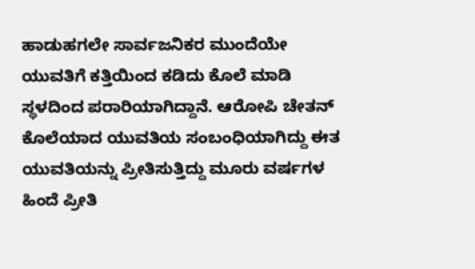ಹಾಡುಹಗಲೇ ಸಾರ್ವಜನಿಕರ ಮುಂದೆಯೇ ಯುವತಿಗೆ ಕತ್ತಿಯಿಂದ ಕಡಿದು ಕೊಲೆ ಮಾಡಿ ಸ್ಥಳದಿಂದ ಪರಾರಿಯಾಗಿದ್ದಾನೆ. ಆರೋಪಿ ಚೇತನ್ ಕೊಲೆಯಾದ ಯುವತಿಯ ಸಂಬಂಧಿಯಾಗಿದ್ದು ಈತ ಯುವತಿಯನ್ನು ಪ್ರೀತಿಸುತ್ತಿದ್ದು ಮೂರು ವರ್ಷಗಳ ಹಿಂದೆ ಪ್ರೀತಿ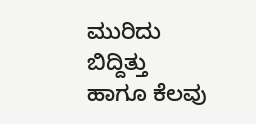ಮುರಿದು ಬಿದ್ದಿತ್ತು ಹಾಗೂ ಕೆಲವು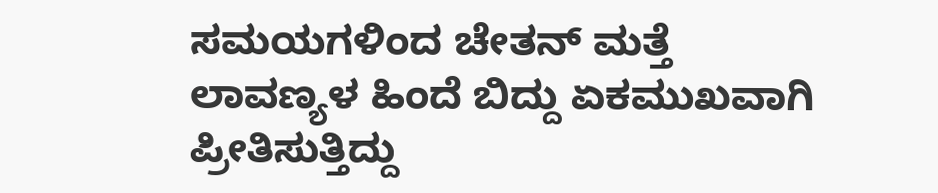ಸಮಯಗಳಿಂದ ಚೇತನ್ ಮತ್ತೆ ಲಾವಣ್ಯಳ ಹಿಂದೆ ಬಿದ್ದು ಏಕಮುಖವಾಗಿ ಪ್ರೀತಿಸುತ್ತಿದ್ದು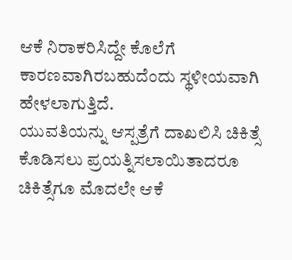ಆಕೆ ನಿರಾಕರಿಸಿದ್ದೇ ಕೊಲೆಗೆ ಕಾರಣವಾಗಿರಬಹುದೆಂದು ಸ್ಥಳೀಯವಾಗಿ ಹೇಳಲಾಗುತ್ತಿದೆ.
ಯುವತಿಯನ್ನು ಆಸ್ಪತ್ರೆಗೆ ದಾಖಲಿಸಿ ಚಿಕಿತ್ಸೆ ಕೊಡಿಸಲು ಪ್ರಯತ್ನಿಸಲಾಯಿತಾದರೂ ಚಿಕಿತ್ಸೆಗೂ ಮೊದಲೇ ಆಕೆ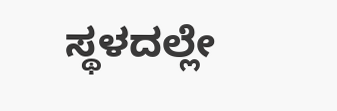ಸ್ಥಳದಲ್ಲೇ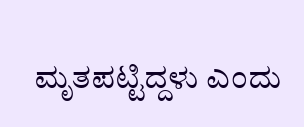ಮೃತಪಟ್ಟಿದ್ದಳು ಎಂದು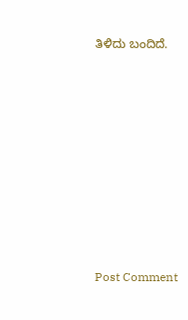ತಿಳಿದು ಬಂದಿದೆ.














Post Comment